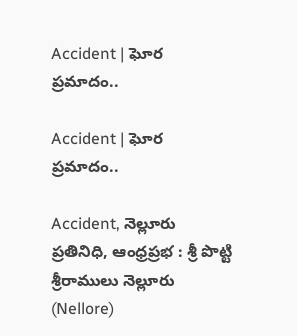Accident | ఘోర ప్రమాదం..

Accident | ఘోర ప్రమాదం..

Accident, నెల్లూరు ప్రతినిధి, ఆంధ్రప్రభ : శ్రీ పొట్టి శ్రీరాములు నెల్లూరు (Nellore)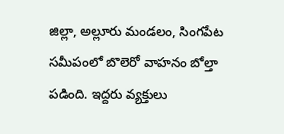జిల్లా, అల్లూరు మండలం, సింగపేట సమీపంలో బొలెరో వాహనం బోల్తా పడింది. ఇద్దరు వ్యక్తులు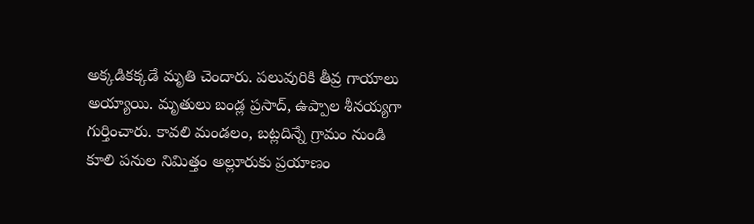అక్కడికక్కడే మృతి చెందారు. పలువురికి తీవ్ర గాయాలు అయ్యాయి. మృతులు బండ్ల ప్రసాద్, ఉప్పాల శీనయ్యగా గుర్తించారు. కావలి మండలం, బట్లదిన్నే గ్రామం నుండి కూలి పనుల నిమిత్తం అల్లూరుకు ప్రయాణం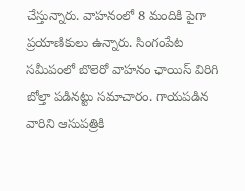చేస్తున్నారు. వాహనంలో 8 మందికి పైగా ప్రయాణికులు ఉన్నారు. సింగంపేట సమీపంలో బొలెరో వాహనం ఛాయిస్ విరిగి బోల్తా పడినట్టు సమాచారం. గాయపడిన వారిని ఆసుపత్రికి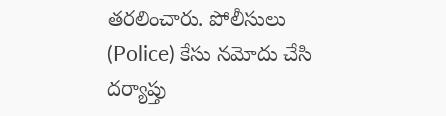తరలించారు. పోలీసులు (Police) కేసు నమోదు చేసి దర్యాప్తు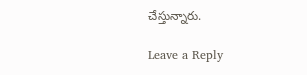చేస్తున్నారు.

Leave a Reply